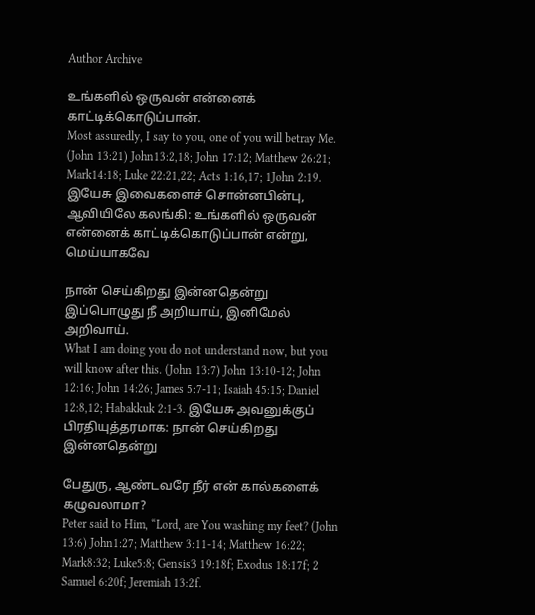Author Archive

உங்களில் ஒருவன் என்னைக் காட்டிக்கொடுப்பான்.
Most assuredly, I say to you, one of you will betray Me. (John 13:21) John13:2,18; John 17:12; Matthew 26:21; Mark14:18; Luke 22:21,22; Acts 1:16,17; 1John 2:19. இயேசு இவைகளைச் சொன்னபின்பு, ஆவியிலே கலங்கி: உங்களில் ஒருவன் என்னைக் காட்டிக்கொடுப்பான் என்று, மெய்யாகவே

நான் செய்கிறது இன்னதென்று இப்பொழுது நீ அறியாய், இனிமேல் அறிவாய்.
What I am doing you do not understand now, but you will know after this. (John 13:7) John 13:10-12; John 12:16; John 14:26; James 5:7-11; Isaiah 45:15; Daniel 12:8,12; Habakkuk 2:1-3. இயேசு அவனுக்குப் பிரதியுத்தரமாக: நான் செய்கிறது இன்னதென்று

பேதுரு, ஆண்டவரே நீர் என் கால்களைக் கழுவலாமா?
Peter said to Him, “Lord, are You washing my feet? (John 13:6) John1:27; Matthew 3:11-14; Matthew 16:22; Mark8:32; Luke5:8; Gensis3 19:18f; Exodus 18:17f; 2 Samuel 6:20f; Jeremiah 13:2f.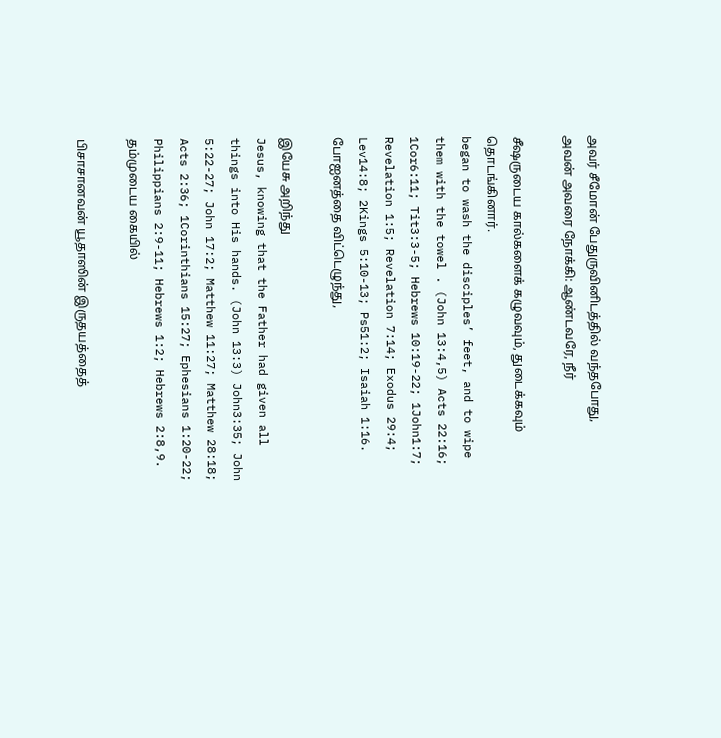அவர் சீமோன் பேதுருவினிடத்தில் வந்தபோது, அவன் அவரை நோக்கி: ஆண்டவரே, நீர்

சீஷருடைய கால்களைக் கழுவவும், துடைக்கவும் தொடங்கினார்.
began to wash the disciples’ feet, and to wipe them with the towel . (John 13:4,5) Acts 22:16; 1Cor6:11; Tit3:3-5; Hebrews 10:19-22; 1John1:7; Revelation 1:5; Revelation 7:14; Exodus 29:4; Lev14:8; 2Kings 5:10-13; Ps51:2; Isaiah 1:16. போஐனத்தை விட்டெழுந்து,

இயேசு அறிந்து
Jesus, knowing that the Father had given all things into His hands. (John 13:3) John3:35; John 5:22-27; John 17:2; Matthew 11:27; Matthew 28:18; Acts 2:36; 1Corinthians 15:27; Ephesians 1:20-22; Philippians 2:9-11; Hebrews 1:2; Hebrews 2:8,9. தம்முடைய கையில்

பிசாசானவன் யூதாஸின் இருதயத்தைத்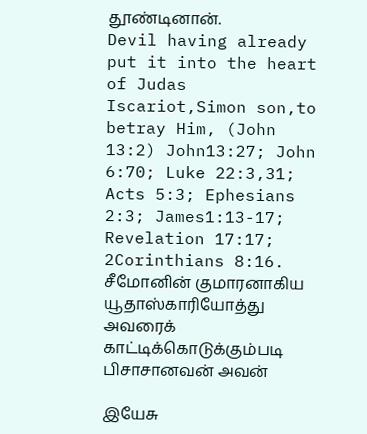தூண்டினான்.
Devil having already put it into the heart of Judas Iscariot,Simon son,to betray Him, (John 13:2) John13:27; John 6:70; Luke 22:3,31; Acts 5:3; Ephesians 2:3; James1:13-17; Revelation 17:17; 2Corinthians 8:16. சீமோனின் குமாரனாகிய யூதாஸ்காரியோத்து அவரைக் காட்டிக்கொடுக்கும்படி பிசாசானவன் அவன்

இயேசு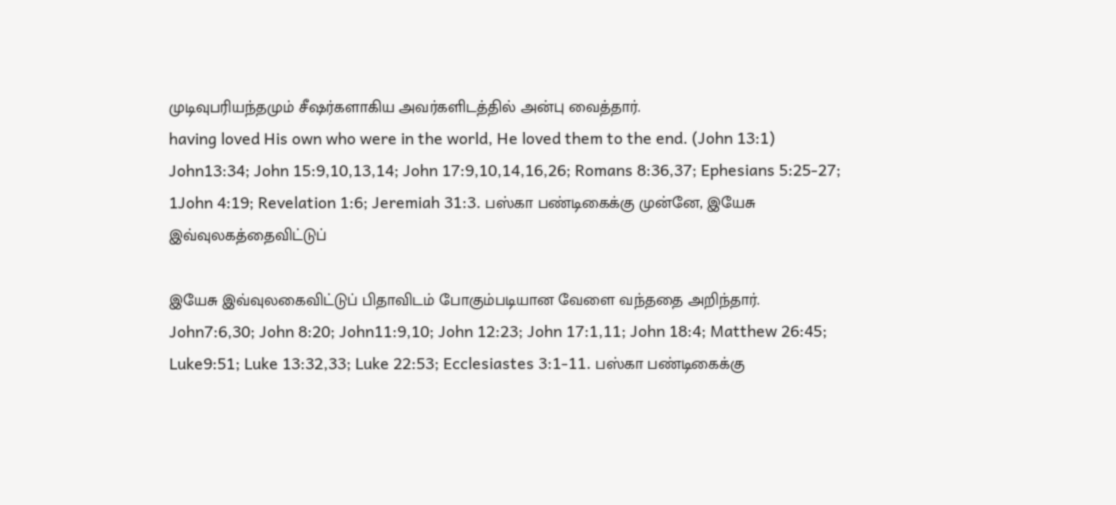முடிவுபரியந்தமும் சீஷர்களாகிய அவர்களிடத்தில் அன்பு வைத்தார்.
having loved His own who were in the world, He loved them to the end. (John 13:1) John13:34; John 15:9,10,13,14; John 17:9,10,14,16,26; Romans 8:36,37; Ephesians 5:25-27; 1John 4:19; Revelation 1:6; Jeremiah 31:3. பஸ்கா பண்டிகைக்கு முன்னே, இயேசு இவ்வுலகத்தைவிட்டுப்

இயேசு இவ்வுலகைவிட்டுப் பிதாவிடம் போகும்படியான வேளை வந்ததை அறிந்தார்.
John7:6,30; John 8:20; John11:9,10; John 12:23; John 17:1,11; John 18:4; Matthew 26:45; Luke9:51; Luke 13:32,33; Luke 22:53; Ecclesiastes 3:1-11. பஸ்கா பண்டிகைக்கு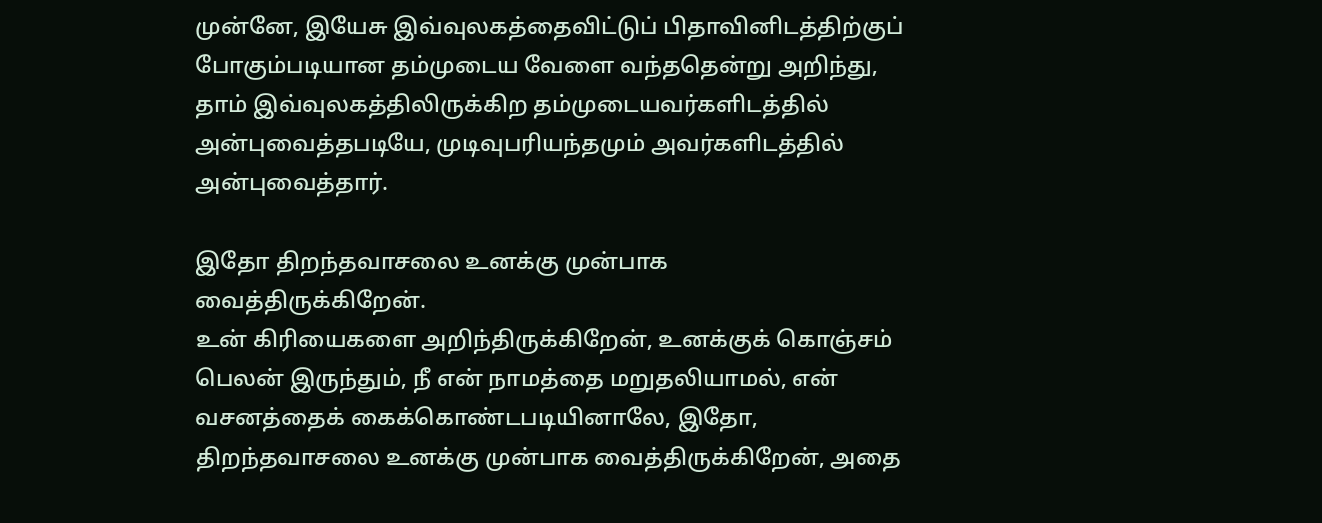முன்னே, இயேசு இவ்வுலகத்தைவிட்டுப் பிதாவினிடத்திற்குப் போகும்படியான தம்முடைய வேளை வந்ததென்று அறிந்து, தாம் இவ்வுலகத்திலிருக்கிற தம்முடையவர்களிடத்தில் அன்புவைத்தபடியே, முடிவுபரியந்தமும் அவர்களிடத்தில் அன்புவைத்தார்.

இதோ திறந்தவாசலை உனக்கு முன்பாக வைத்திருக்கிறேன்.
உன் கிரியைகளை அறிந்திருக்கிறேன், உனக்குக் கொஞ்சம் பெலன் இருந்தும், நீ என் நாமத்தை மறுதலியாமல், என் வசனத்தைக் கைக்கொண்டபடியினாலே, இதோ, திறந்தவாசலை உனக்கு முன்பாக வைத்திருக்கிறேன், அதை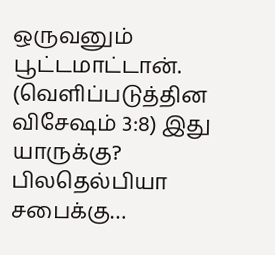ஒருவனும் பூட்டமாட்டான். (வெளிப்படுத்தின விசேஷம் 3:8) இது யாருக்கு? பிலதெல்பியா சபைக்கு…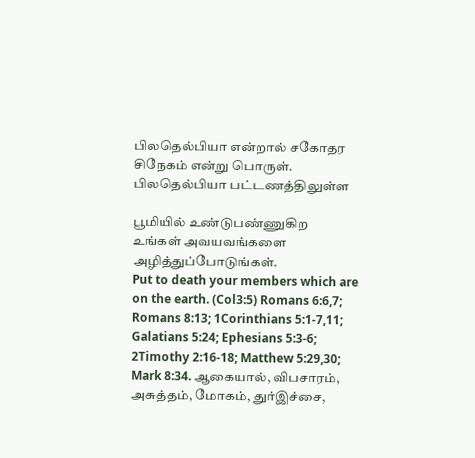பிலதெல்பியா என்றால் சகோதர சிநேகம் என்று பொருள். பிலதெல்பியா பட்டணத்திலுள்ள

பூமியில் உண்டுபண்ணுகிற உங்கள் அவயவங்களை அழித்துப்போடுங்கள்.
Put to death your members which are on the earth. (Col3:5) Romans 6:6,7; Romans 8:13; 1Corinthians 5:1-7,11; Galatians 5:24; Ephesians 5:3-6; 2Timothy 2:16-18; Matthew 5:29,30; Mark 8:34. ஆகையால், விபசாரம், அசுத்தம், மோகம், துர்இச்சை,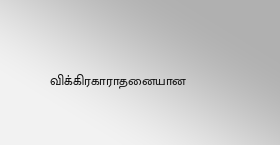விக்கிரகாராதனையான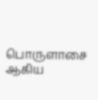பொருளாசை ஆகிய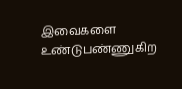இவைகளை உண்டுபண்ணுகிற